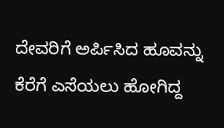ದೇವರಿಗೆ ಅರ್ಪಿಸಿದ ಹೂವನ್ನು ಕೆರೆಗೆ ಎಸೆಯಲು ಹೋಗಿದ್ದ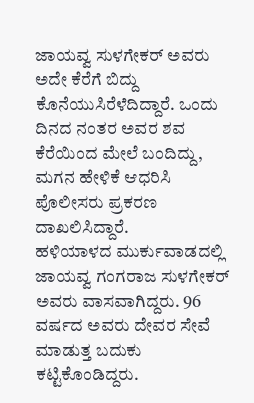ಜಾಯವ್ವ ಸುಳಗೇಕರ್ ಅವರು ಅದೇ ಕೆರೆಗೆ ಬಿದ್ದು ಕೊನೆಯುಸಿರೆಳೆದಿದ್ದಾರೆ. ಒಂದು ದಿನದ ನಂತರ ಅವರ ಶವ ಕೆರೆಯಿಂದ ಮೇಲೆ ಬಂದಿದ್ದು, ಮಗನ ಹೇಳಿಕೆ ಆಧರಿಸಿ ಪೊಲೀಸರು ಪ್ರಕರಣ ದಾಖಲಿಸಿದ್ದಾರೆ.
ಹಳಿಯಾಳದ ಮುರ್ಕುವಾಡದಲ್ಲಿ ಜಾಯವ್ವ ಗಂಗರಾಜ ಸುಳಗೇಕರ್ ಅವರು ವಾಸವಾಗಿದ್ದರು. 96 ವರ್ಷದ ಅವರು ದೇವರ ಸೇವೆ ಮಾಡುತ್ತ ಬದುಕು ಕಟ್ಟಿಕೊಂಡಿದ್ದರು.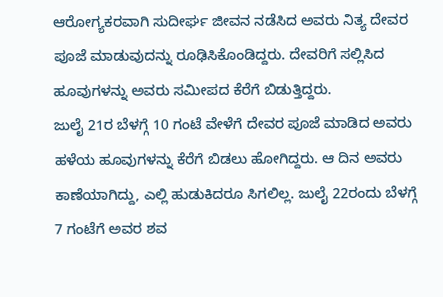ಆರೋಗ್ಯಕರವಾಗಿ ಸುದೀರ್ಘ ಜೀವನ ನಡೆಸಿದ ಅವರು ನಿತ್ಯ ದೇವರ ಪೂಜೆ ಮಾಡುವುದನ್ನು ರೂಢಿಸಿಕೊಂಡಿದ್ದರು. ದೇವರಿಗೆ ಸಲ್ಲಿಸಿದ ಹೂವುಗಳನ್ನು ಅವರು ಸಮೀಪದ ಕೆರೆಗೆ ಬಿಡುತ್ತಿದ್ದರು.
ಜುಲೈ 21ರ ಬೆಳಗ್ಗೆ 10 ಗಂಟೆ ವೇಳೆಗೆ ದೇವರ ಪೂಜೆ ಮಾಡಿದ ಅವರು ಹಳೆಯ ಹೂವುಗಳನ್ನು ಕೆರೆಗೆ ಬಿಡಲು ಹೋಗಿದ್ದರು. ಆ ದಿನ ಅವರು ಕಾಣೆಯಾಗಿದ್ದು, ಎಲ್ಲಿ ಹುಡುಕಿದರೂ ಸಿಗಲಿಲ್ಲ. ಜುಲೈ 22ರಂದು ಬೆಳಗ್ಗೆ 7 ಗಂಟೆಗೆ ಅವರ ಶವ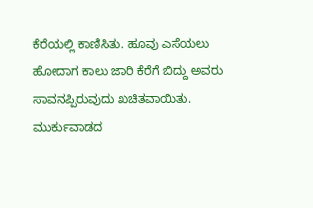ಕೆರೆಯಲ್ಲಿ ಕಾಣಿಸಿತು. ಹೂವು ಎಸೆಯಲು ಹೋದಾಗ ಕಾಲು ಜಾರಿ ಕೆರೆಗೆ ಬಿದ್ದು ಅವರು ಸಾವನಪ್ಪಿರುವುದು ಖಚಿತವಾಯಿತು. ಮುರ್ಕುವಾಡದ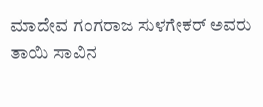ಮಾದೇವ ಗಂಗರಾಜ ಸುಳಗೇಕರ್ ಅವರು ತಾಯಿ ಸಾವಿನ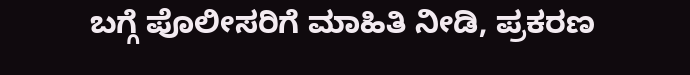ಬಗ್ಗೆ ಪೊಲೀಸರಿಗೆ ಮಾಹಿತಿ ನೀಡಿ, ಪ್ರಕರಣ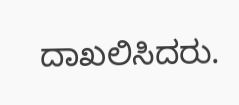ದಾಖಲಿಸಿದರು.